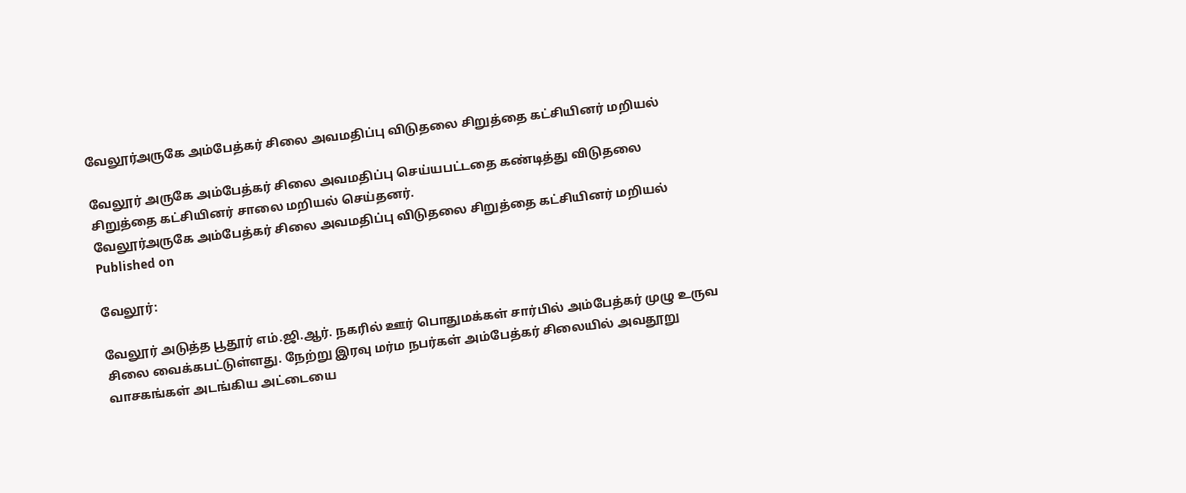வேலூர்அருகே அம்பேத்கர் சிலை அவமதிப்பு விடுதலை சிறுத்தை கட்சியினர் மறியல்

வேலூர் அருகே அம்பேத்கர் சிலை அவமதிப்பு செய்யபட்டதை கண்டித்து விடுதலை சிறுத்தை கட்சியினர் சாலை மறியல் செய்தனர்.
வேலூர்அருகே அம்பேத்கர் சிலை அவமதிப்பு விடுதலை சிறுத்தை கட்சியினர் மறியல்
Published on

வேலூர்:

வேலூர் அடுத்த பூதூர் எம்.ஜி.ஆர். நகரில் ஊர் பொதுமக்கள் சார்பில் அம்பேத்கர் முழு உருவ சிலை வைக்கபட்டுள்ளது. நேற்று இரவு மர்ம நபர்கள் அம்பேத்கர் சிலையில் அவதூறு வாசகங்கள் அடங்கிய அட்டையை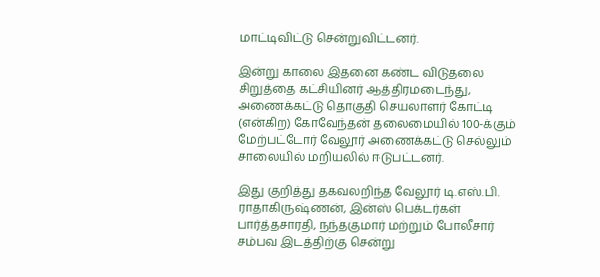மாட்டிவிட்டு சென்றுவிட்டனர்.

இன்று காலை இதனை கண்ட விடுதலை சிறுத்தை கட்சியினர் ஆத்திரமடைந்து, அணைக்கட்டு தொகுதி செயலாளர் கோட்டி (என்கிற) கோவேந்தன் தலைமையில் 100-க்கும் மேற்பட்டோர் வேலூர் அணைக்கட்டு செல்லும் சாலையில் மறியலில் ஈடுபட்டனர்.

இது குறித்து தகவலறிந்த வேலூர் டி.எஸ்.பி. ராதாகிருஷ்ணன், இன்ஸ் பெக்டர்கள் பார்த்தசாரதி, நந்தகுமார் மற்றும் போலீசார் சம்பவ இடத்திற்கு சென்று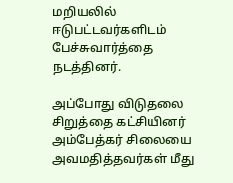மறியலில் ஈடுபட்டவர்களிடம் பேச்சுவார்த்தை நடத்தினர்.

அப்போது விடுதலை சிறுத்தை கட்சியினர் அம்பேத்கர் சிலையை அவமதித்தவர்கள் மீது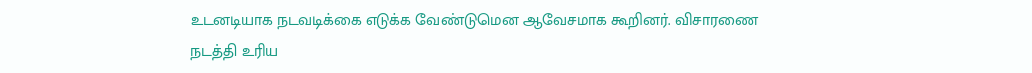உடனடியாக நடவடிக்கை எடுக்க வேண்டுமென ஆவேசமாக கூறினர். விசாரணை நடத்தி உரிய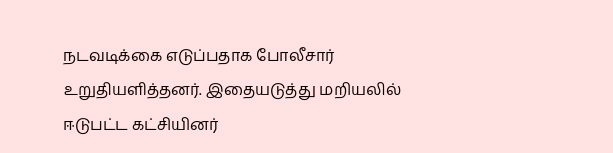நடவடிக்கை எடுப்பதாக போலீசார் உறுதியளித்தனர். இதையடுத்து மறியலில் ஈடுபட்ட கட்சியினர்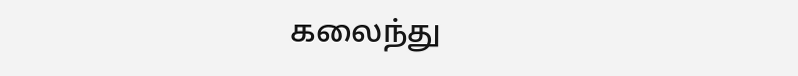கலைந்து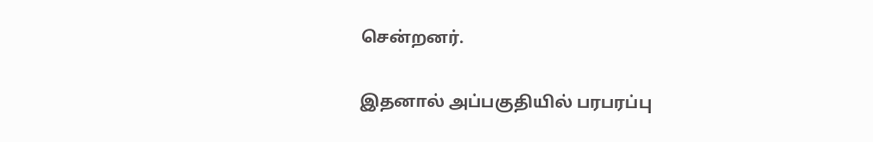சென்றனர்.

இதனால் அப்பகுதியில் பரபரப்பு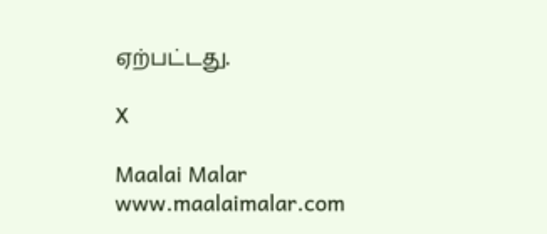ஏற்பட்டது.

X

Maalai Malar
www.maalaimalar.com